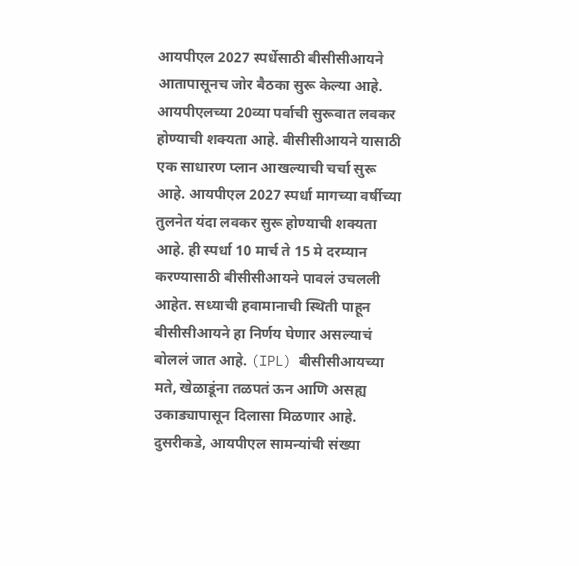आयपीएल 2027 स्पर्धेसाठी बीसीसीआयने आतापासूनच जोर बैठका सुरू केल्या आहे. आयपीएलच्या 20व्या पर्वाची सुरूवात लवकर होण्याची शक्यता आहे. बीसीसीआयने यासाठी एक साधारण प्लान आखल्याची चर्चा सुरू आहे. आयपीएल 2027 स्पर्धा मागच्या वर्षीच्या तुलनेत यंदा लवकर सुरू होण्याची शक्यता आहे. ही स्पर्धा 10 मार्च ते 15 मे दरम्यान करण्यासाठी बीसीसीआयने पावलं उचलली आहेत. सध्याची हवामानाची स्थिती पाहून बीसीसीआयने हा निर्णय घेणार असल्याचं बोललं जात आहे. (IPL) बीसीसीआयच्या मते, खेळाडूंना तळपतं ऊन आणि असह्य उकाड्यापासून दिलासा मिळणार आहे. दुसरीकडे, आयपीएल सामन्यांची संख्या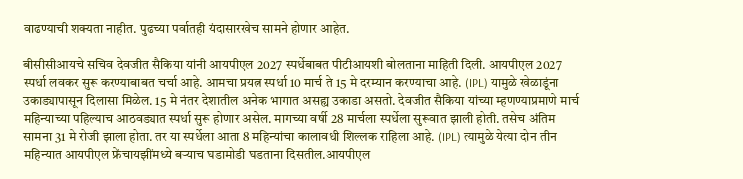वाढण्याची शक्यता नाहीत. पुढच्या पर्वातही यंदासारखेच सामने होणार आहेत.

बीसीसीआयचे सचिव देवजीत सैकिया यांनी आयपीएल 2027 स्पर्धेबाबत पीटीआयशी बोलताना माहिती दिली. आयपीएल 2027 स्पर्धा लवकर सुरू करण्याबाबत चर्चा आहे. आमचा प्रयत्न स्पर्धा 10 मार्च ते 15 मे दरम्यान करण्याचा आहे. (IPL) यामुळे खेळाडूंना उकाड्यापासून दिलासा मिळेल. 15 मे नंतर देशातील अनेक भागात असह्य उकाडा असतो. देवजीत सैकिया यांच्या म्हणण्याप्रमाणे मार्च महिन्याच्या पहिल्याच आठवड्यात स्पर्धा सुरू होणार असेल. मागच्या वर्षी 28 मार्चला स्पर्धेला सुरूवात झाली होती. तसेच अंतिम सामना 31 मे रोजी झाला होता. तर या स्पर्धेला आता 8 महिन्यांचा कालावधी शिल्लक राहिला आहे. (IPL) त्यामुळे येत्या दोन तीन महिन्यात आयपीएल फ्रेंचायझींमध्ये बऱ्याच घडामोडी घडताना दिसतील.आयपीएल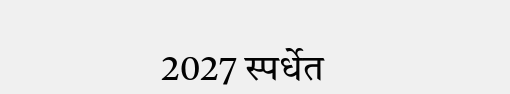2027 स्पर्धेत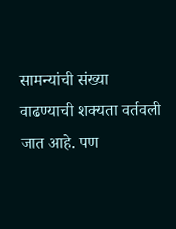सामन्यांची संख्या वाढण्याची शक्यता वर्तवली जात आहे. पण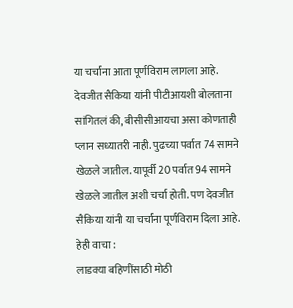या चर्चांना आता पूर्णविराम लागला आहे. देवजीत सैकिया यांनी पीटीआयशी बोलताना सांगितलं की, बीसीसीआयचा असा कोणताही प्लान सध्यातरी नाही. पुढच्या पर्वात 74 सामने खेळले जातील. यापूर्वी 20 पर्वात 94 सामने खेळले जातील अशी चर्चा होती. पण देवजीत सैकिया यांनी या चर्चांना पूर्णविराम दिला आहे.
हेही वाचा :
लाडक्या बहिणींसाठी मोठी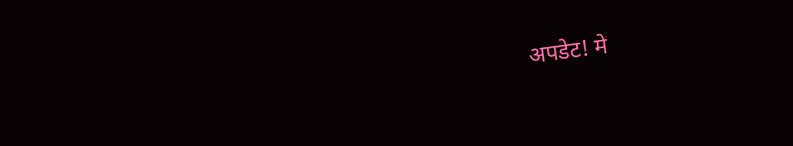अपडेट! मे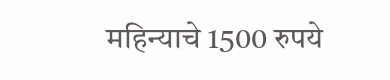महिन्याचे 1500 रुपये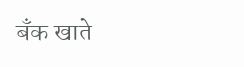बँक खाते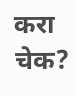करा चेक?